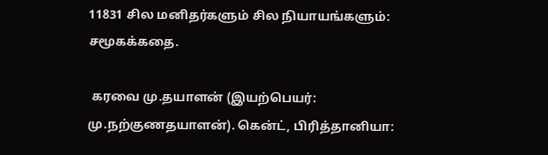11831 சில மனிதர்களும் சில நியாயங்களும்: சமூகக்கதை.

 கரவை மு.தயாளன் (இயற்பெயர்: மு.நற்குணதயாளன்). கென்ட், பிரித்தானியா: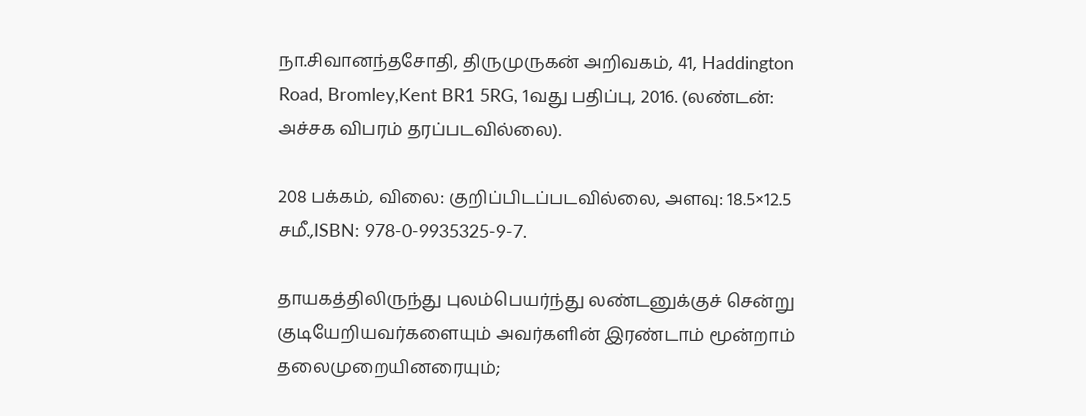நா.சிவானந்தசோதி, திருமுருகன் அறிவகம், 41, Haddington Road, Bromley,Kent BR1 5RG, 1வது பதிப்பு, 2016. (லண்டன்: அச்சக விபரம் தரப்படவில்லை).

208 பக்கம், விலை: குறிப்பிடப்படவில்லை, அளவு: 18.5×12.5 சமீ.,ISBN: 978-0-9935325-9-7.

தாயகத்திலிருந்து புலம்பெயர்ந்து லண்டனுக்குச் சென்று குடியேறியவர்களையும் அவர்களின் இரண்டாம் மூன்றாம் தலைமுறையினரையும்;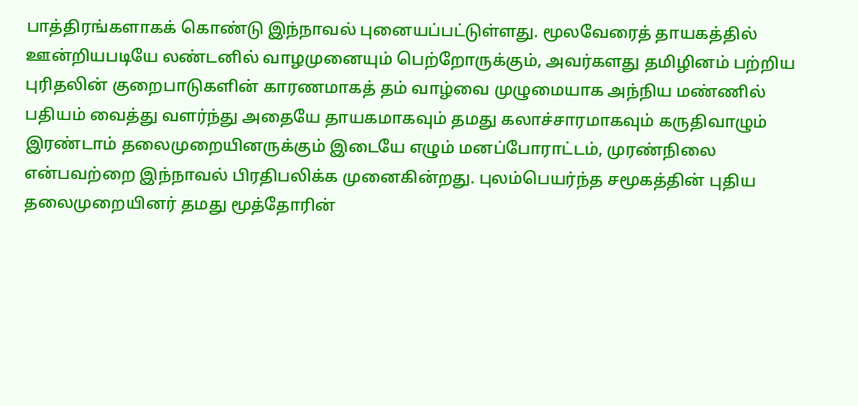பாத்திரங்களாகக் கொண்டு இந்நாவல் புனையப்பட்டுள்ளது. மூலவேரைத் தாயகத்தில் ஊன்றியபடியே லண்டனில் வாழமுனையும் பெற்றோருக்கும், அவர்களது தமிழினம் பற்றிய புரிதலின் குறைபாடுகளின் காரணமாகத் தம் வாழ்வை முழுமையாக அந்நிய மண்ணில் பதியம் வைத்து வளர்ந்து அதையே தாயகமாகவும் தமது கலாச்சாரமாகவும் கருதிவாழும் இரண்டாம் தலைமுறையினருக்கும் இடையே எழும் மனப்போராட்டம், முரண்நிலை என்பவற்றை இந்நாவல் பிரதிபலிக்க முனைகின்றது. புலம்பெயர்ந்த சமூகத்தின் புதிய தலைமுறையினர் தமது மூத்தோரின்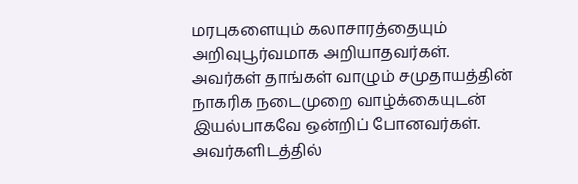மரபுகளையும் கலாசாரத்தையும் அறிவுபூர்வமாக அறியாதவர்கள். அவர்கள் தாங்கள் வாழும் சமுதாயத்தின் நாகரிக நடைமுறை வாழ்க்கையுடன் இயல்பாகவே ஒன்றிப் போனவர்கள். அவர்களிடத்தில்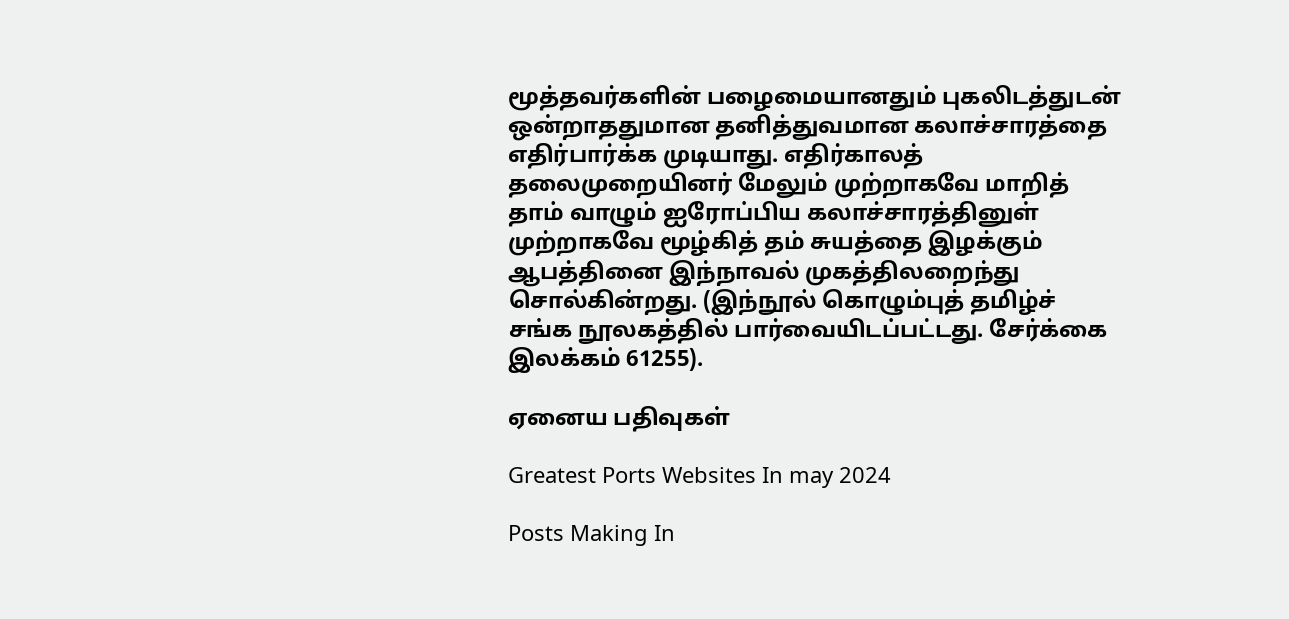மூத்தவர்களின் பழைமையானதும் புகலிடத்துடன் ஒன்றாததுமான தனித்துவமான கலாச்சாரத்தை எதிர்பார்க்க முடியாது. எதிர்காலத் தலைமுறையினர் மேலும் முற்றாகவே மாறித் தாம் வாழும் ஐரோப்பிய கலாச்சாரத்தினுள் முற்றாகவே மூழ்கித் தம் சுயத்தை இழக்கும் ஆபத்தினை இந்நாவல் முகத்திலறைந்து சொல்கின்றது. (இந்நூல் கொழும்புத் தமிழ்ச் சங்க நூலகத்தில் பார்வையிடப்பட்டது. சேர்க்கை இலக்கம் 61255).

ஏனைய பதிவுகள்

Greatest Ports Websites In may 2024

Posts Making In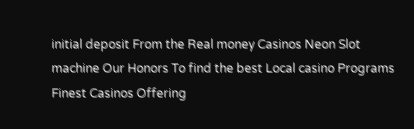initial deposit From the Real money Casinos Neon Slot machine Our Honors To find the best Local casino Programs Finest Casinos Offering